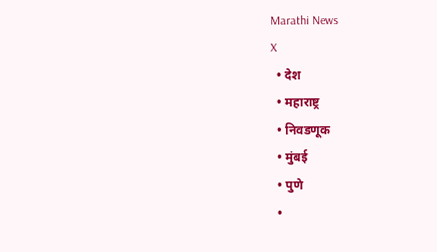Marathi News
X
  • देश
  • महाराष्ट्र
  • निवडणूक
  • मुंबई
  • पुणे
  •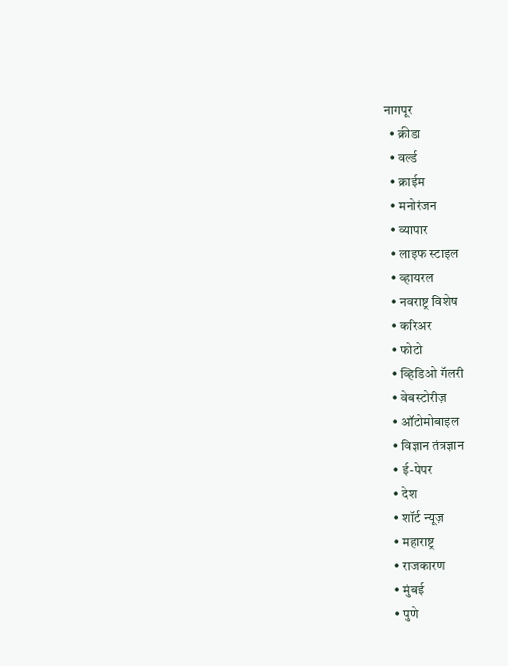नागपूर
  • क्रीडा
  • वर्ल्ड
  • क्राईम
  • मनोरंजन
  • व्यापार
  • लाइफ स्टाइल
  • व्हायरल
  • नवराष्ट्र विशेष
  • करिअर
  • फोटो
  • व्हिडिओ गॅलरी
  • वेबस्टोरीज़
  • ऑटोमोबाइल
  • विज्ञान तंत्रज्ञान
  • ई-पेपर
  • देश
  • शॉर्ट न्यूज़
  • महाराष्ट्र
  • राजकारण
  • मुंबई
  • पुणे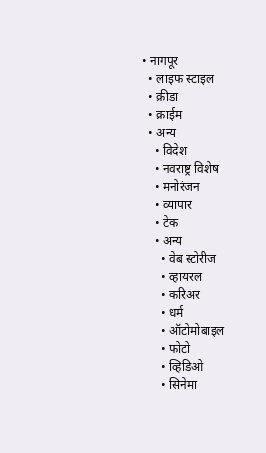• नागपूर
  • लाइफ स्टाइल
  • क्रीडा
  • क्राईम
  • अन्य
    • विदेश
    • नवराष्ट्र विशेष
    • मनोरंजन
    • व्यापार
    • टेक
    • अन्य
      • वेब स्टोरीज
      • व्हायरल
      • करिअर
      • धर्म
      • ऑटोमोबाइल
      • फोटो
      • व्हिडिओ
      • सिनेमा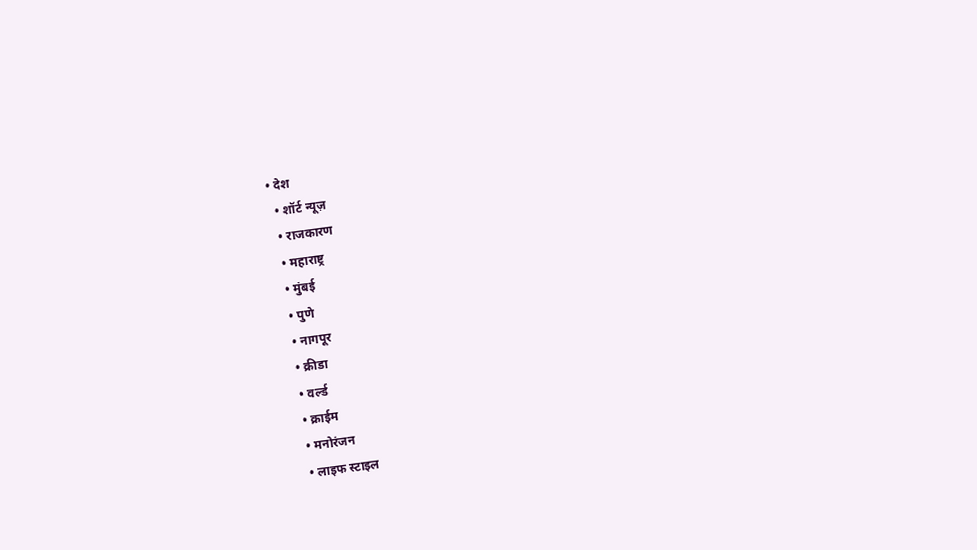• देश
  • शॉर्ट न्यूज़
  • राजकारण
  • महाराष्ट्र
  • मुंबई
  • पुणे
  • नागपूर
  • क्रीडा
  • वर्ल्ड
  • क्राईम
  • मनोरंजन
  • लाइफ स्टाइल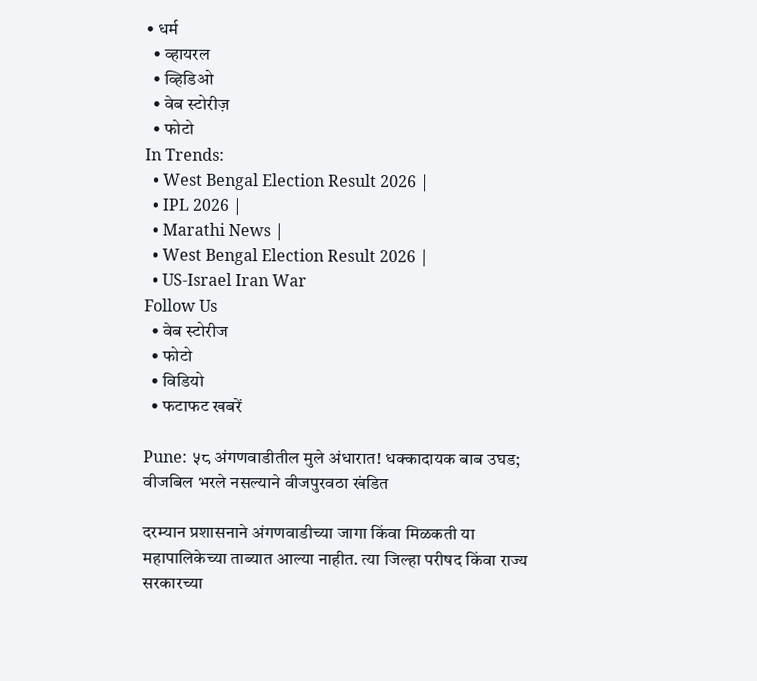• धर्म
  • व्हायरल
  • व्हिडिओ
  • वेब स्टोरीज़
  • फोटो
In Trends:
  • West Bengal Election Result 2026 |
  • IPL 2026 |
  • Marathi News |
  • West Bengal Election Result 2026 |
  • US-Israel Iran War
Follow Us
  • वेब स्टोरीज
  • फोटो
  • विडियो
  • फटाफट खबरें

Pune: ५८ अंगणवाडीतील मुले अंधारात! धक्कादायक बाब उघड; वीजबिल भरले नसल्याने वीजपुरवठा खंडित

दरम्यान प्रशासनाने अंगणवाडीच्या जागा किंवा मिळकती या महापालिकेच्या ताब्यात आल्या नाहीत. त्या जिल्हा परीषद किंवा राज्य सरकारच्या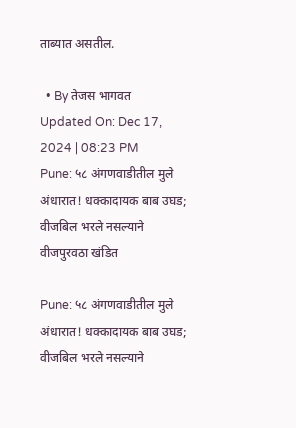ताब्यात असतील.

  • By तेजस भागवत
Updated On: Dec 17, 2024 | 08:23 PM
Pune: ५८ अंगणवाडीतील मुले अंधारात! धक्कादायक बाब उघड; वीजबिल भरले नसल्याने वीजपुरवठा खंडित

Pune: ५८ अंगणवाडीतील मुले अंधारात! धक्कादायक बाब उघड; वीजबिल भरले नसल्याने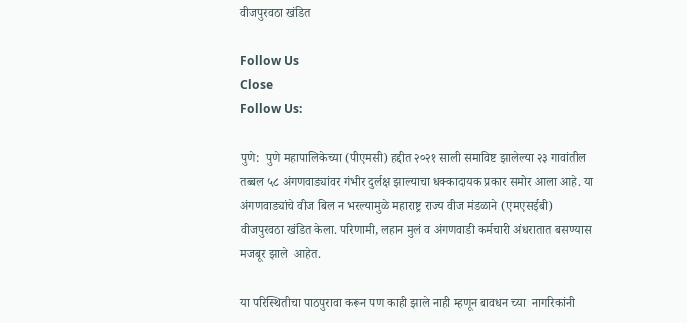वीजपुरवठा खंडित

Follow Us
Close
Follow Us:

पुणे:  पुणे महापालिकेच्या (पीएमसी) हद्दीत २०२१ साली समाविष्ट झालेल्या २३ गावांतील तब्बल ५८ अंगणवाड्यांवर गंभीर दुर्लक्ष झाल्याचा धक्कादायक प्रकार समोर आला आहे. या अंगणवाड्यांचे वीज बिल न भरल्यामुळे महाराष्ट्र राज्य वीज मंडळाने (एमएसईबी) वीजपुरवठा खंडित केला. परिणामी, लहान मुलं व अंगणवाडी कर्मचारी अंधरातात बसण्यास मजबूर झाले  आहेत.

या परिस्थितीचा पाठपुरावा करून पण काही झाले नाही म्हणून बावधन च्या  नागरिकांनी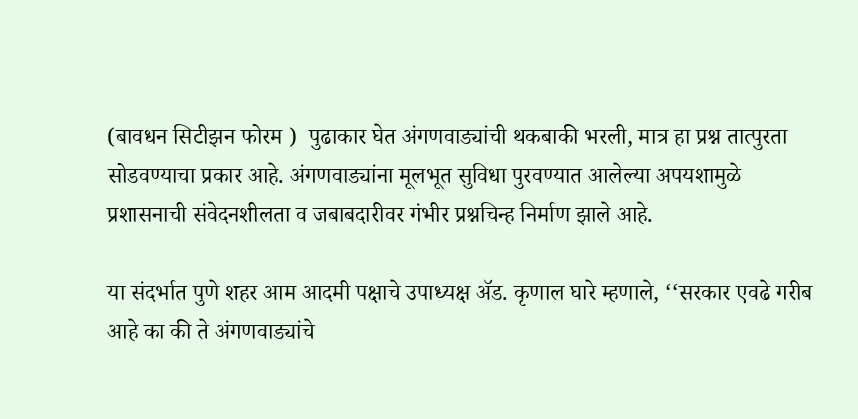(बावधन सिटीझन फोरम )  पुढाकार घेत अंगणवाड्यांची थकबाकी भरली, मात्र हा प्रश्न तात्पुरता सोडवण्याचा प्रकार आहे. अंगणवाड्यांना मूलभूत सुविधा पुरवण्यात आलेल्या अपयशामुळे प्रशासनाची संवेदनशीलता व जबाबदारीवर गंभीर प्रश्नचिन्ह निर्माण झाले आहे.

या संदर्भात पुणे शहर आम आदमी पक्षाचे उपाध्यक्ष अ‍ॅड. कृणाल घारे म्हणाले, ‘‘सरकार एवढे गरीब आहे का की ते अंगणवाड्यांचे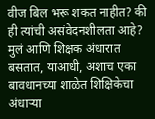वीज बिल भरू शकत नाहीत? की ही त्यांची असंवेदनशीलता आहे? मुलं आणि शिक्षक अंधारात बसतात, याआधी, अशाच एका बावधानच्या शाळेत शिक्षिकेचा  अंधाऱ्या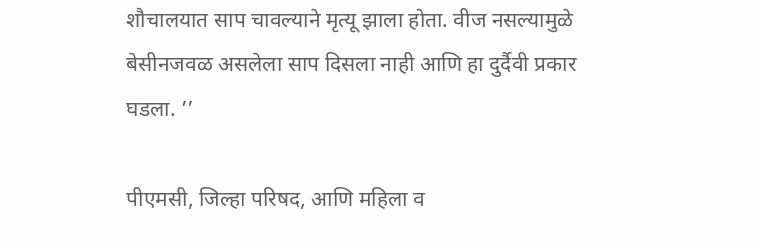शौचालयात साप चावल्याने मृत्यू झाला होता. वीज नसल्यामुळे बेसीनजवळ असलेला साप दिसला नाही आणि हा दुर्दैवी प्रकार घडला. ’’

पीएमसी, जिल्हा परिषद, आणि महिला व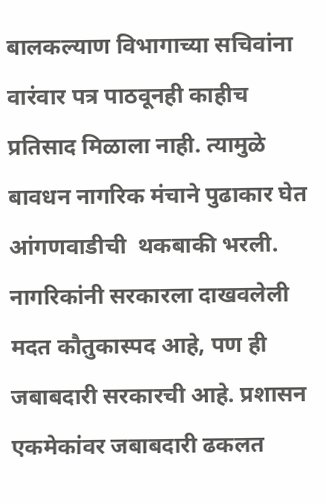बालकल्याण विभागाच्या सचिवांना वारंवार पत्र पाठवूनही काहीच प्रतिसाद मिळाला नाही. त्यामुळे बावधन नागरिक मंचाने पुढाकार घेत  आंगणवाडीची  थकबाकी भरली. नागरिकांनी सरकारला दाखवलेली मदत कौतुकास्पद आहे, पण ही जबाबदारी सरकारची आहे. प्रशासन  एकमेकांवर जबाबदारी ढकलत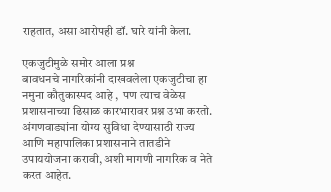राहतात, असा आरोपही डॉ. घारे यांनी केला.

एकजुटीमुळे समोर आला प्रश्न
बावधनचे नागरिकांनी दाखवलेला एकजुटीचा हा नमुना कौतुकास्पद आहे ,  पण त्याच वेळेस प्रशासनाच्या ढिसाळ कारभारावर प्रश्न उभा करतो. अंगणवाड्यांना योग्य सुविधा देण्यासाठी राज्य आणि महापालिका प्रशासनाने तातडीने उपाययोजना करावी, अशी मागणी नागरिक व नेते करत आहेत.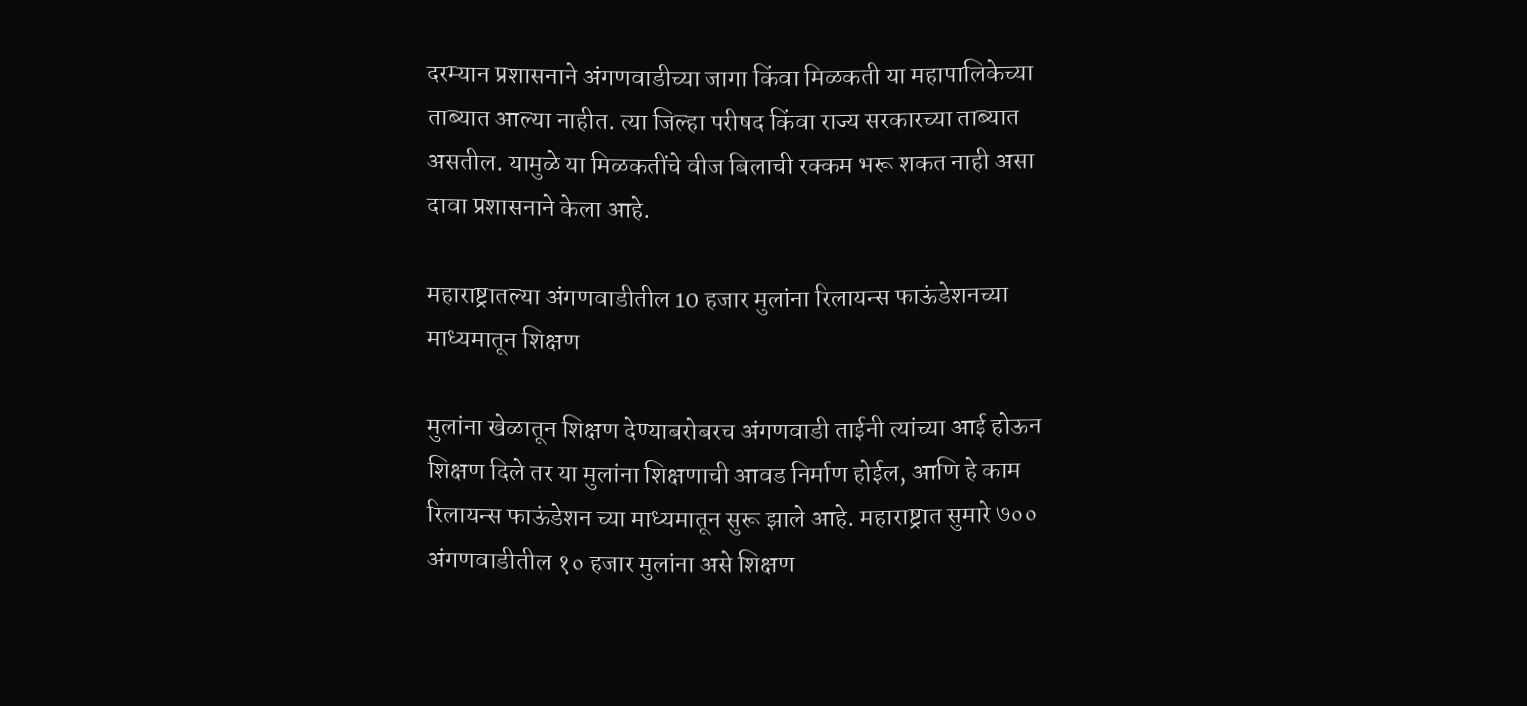दरम्यान प्रशासनाने अंगणवाडीच्या जागा किंवा मिळकती या महापालिकेच्या ताब्यात आल्या नाहीत. त्या जिल्हा परीषद किंवा राज्य सरकारच्या ताब्यात असतील. यामुळे या मिळकतींचे वीज बिलाची रक्कम भरू शकत नाही असा दावा प्रशासनाने केला आहे.

महाराष्ट्रातल्या अंगणवाडीतील 10 हजार मुलांना रिलायन्स फाऊंडेशनच्या माध्यमातून शिक्षण

मुलांना खेळातून शिक्षण देण्याबरोबरच अंगणवाडी ताईनी त्यांच्या आई होऊन शिक्षण दिले तर या मुलांना शिक्षणाची आवड निर्माण होईल, आणि हे काम रिलायन्स फाऊंडेशन च्या माध्यमातून सुरू झाले आहे. महाराष्ट्रात सुमारे ७०० अंगणवाडीतील १० हजार मुलांना असे शिक्षण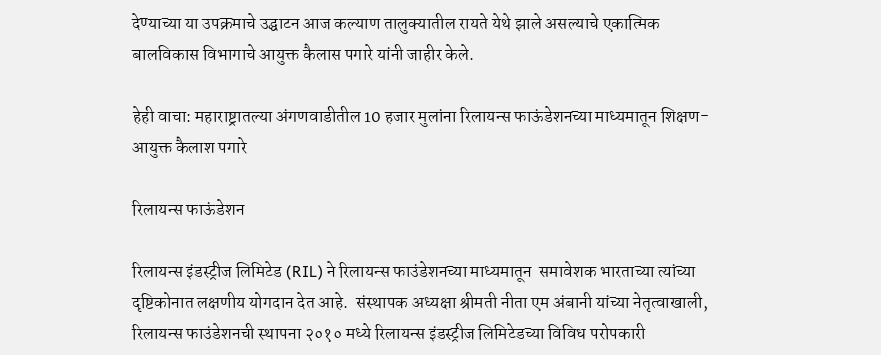देण्याच्या या उपक्रमाचे उद्घाटन आज कल्याण तालुक्यातील रायते येथे झाले असल्याचे एकात्मिक बालविकास विभागाचे आयुक्त कैलास पगारे यांनी जाहीर केले.

हेही वाचा: महाराष्ट्रातल्या अंगणवाडीतील 10 हजार मुलांना रिलायन्स फाऊंडेशनच्या माध्यमातून शिक्षण-आयुक्त कैलाश पगारे

रिलायन्स फाऊंडेशन

रिलायन्स इंडस्ट्रीज लिमिटेड (RIL) ने रिलायन्स फाउंडेशनच्या माध्यमातून  समावेशक भारताच्या त्यांच्या दृष्टिकोनात लक्षणीय योगदान देत आहे.  संस्थापक अध्यक्षा श्रीमती नीता एम अंबानी यांच्या नेतृत्वाखाली, रिलायन्स फाउंडेशनची स्थापना २०१० मध्ये रिलायन्स इंडस्ट्रीज लिमिटेडच्या विविध परोपकारी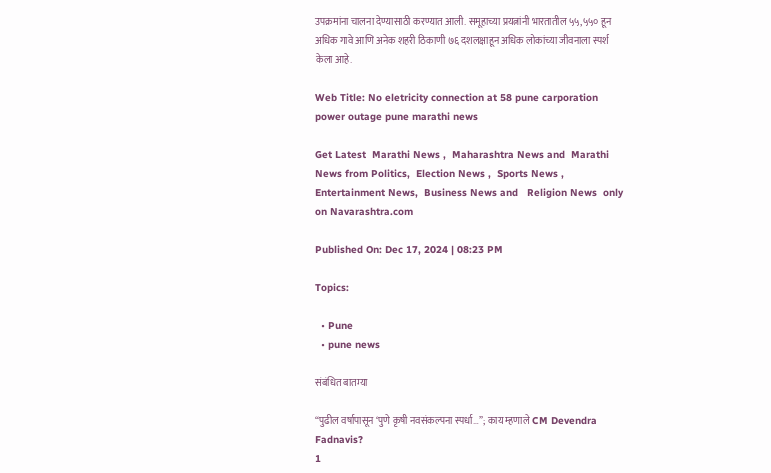उपक्रमांना चालना देण्यासाठी करण्यात आली. समूहाच्या प्रयत्नांनी भारतातील ५५,५५० हून अधिक गावे आणि अनेक शहरी ठिकाणी ७६ दशलक्षाहून अधिक लोकांच्या जीवनाला स्पर्श केला आहे.

Web Title: No eletricity connection at 58 pune carporation power outage pune marathi news

Get Latest  Marathi News ,  Maharashtra News and  Marathi News from Politics,  Election News ,  Sports News ,  Entertainment News,  Business News and   Religion News  only on Navarashtra.com

Published On: Dec 17, 2024 | 08:23 PM

Topics:

  • Pune
  • pune news

संबंधित बातम्या

“पुढील वर्षापासून ‘पुणे कृषी नवसंकल्पना स्पर्धा…”; काय म्हणाले CM Devendra Fadnavis?
1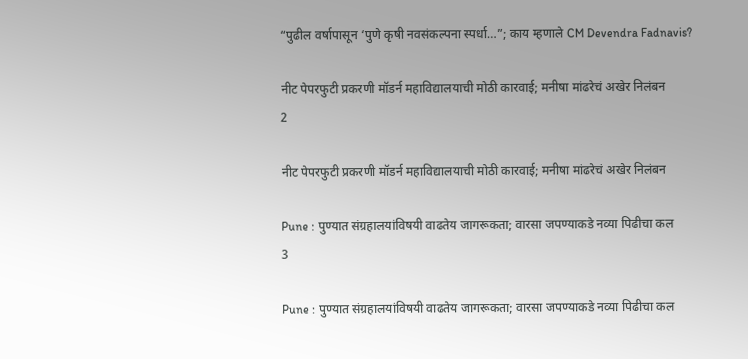“पुढील वर्षापासून ‘पुणे कृषी नवसंकल्पना स्पर्धा…”; काय म्हणाले CM Devendra Fadnavis?

नीट पेपरफुटी प्रकरणी मॉडर्न महाविद्यालयाची मोठी कारवाई; मनीषा मांढरेचं अखेर निलंबन
2

नीट पेपरफुटी प्रकरणी मॉडर्न महाविद्यालयाची मोठी कारवाई; मनीषा मांढरेचं अखेर निलंबन

Pune : पुण्यात संग्रहालयांविषयी वाढतेय जागरूकता; वारसा जपण्याकडे नव्या पिढीचा कल
3

Pune : पुण्यात संग्रहालयांविषयी वाढतेय जागरूकता; वारसा जपण्याकडे नव्या पिढीचा कल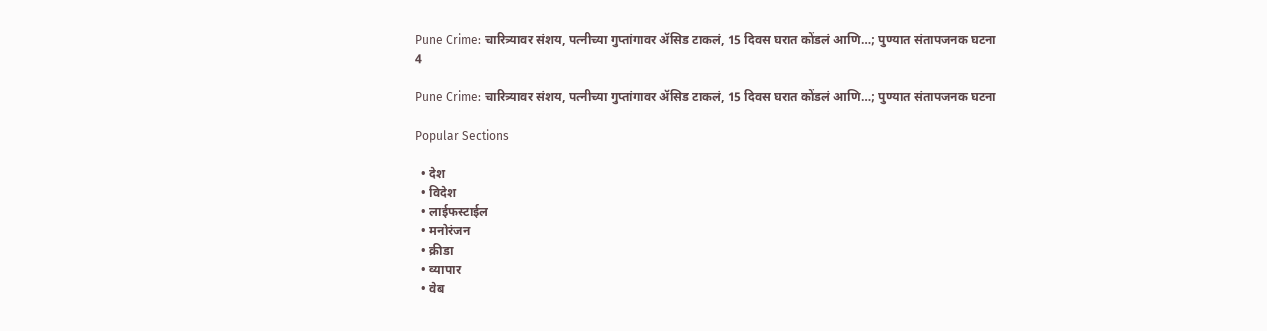Pune Crime: चारित्र्यावर संशय, पत्नीच्या गुप्तांगावर ॲसिड टाकलं, 15 दिवस घरात कोंडलं आणि…; पुण्यात संतापजनक घटना
4

Pune Crime: चारित्र्यावर संशय, पत्नीच्या गुप्तांगावर ॲसिड टाकलं, 15 दिवस घरात कोंडलं आणि…; पुण्यात संतापजनक घटना

Popular Sections

  • देश
  • विदेश
  • लाईफस्टाईल
  • मनोरंजन
  • क्रीडा
  • व्यापार
  • वेब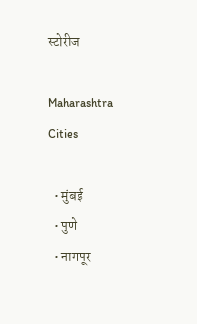स्टोरीज

Maharashtra Cities

  • मुंबई
  • पुणे
  • नागपूर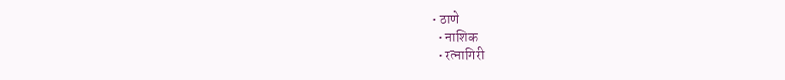• ठाणे
  • नाशिक
  • रत्नागिरी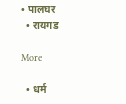• पालघर
  • रायगड

More

  • धर्म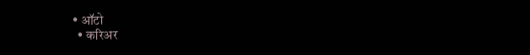• ऑटो
  • करिअर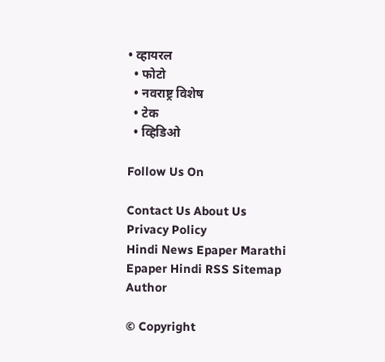• व्हायरल
  • फोटो
  • नवराष्ट्र विशेष
  • टेक
  • व्हिडिओ

Follow Us On

Contact Us About Us Privacy Policy
Hindi News Epaper Marathi Epaper Hindi RSS Sitemap Author

© Copyright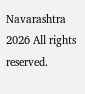Navarashtra 2026 All rights reserved.